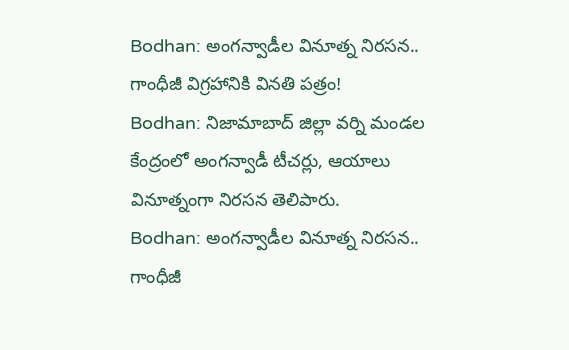Bodhan: అంగన్వాడీల వినూత్న నిరసన.. గాంధీజీ విగ్రహానికి వినతి పత్రం!
Bodhan: నిజామాబాద్ జిల్లా వర్ని మండల కేంద్రంలో అంగన్వాడీ టీచర్లు, ఆయాలు వినూత్నంగా నిరసన తెలిపారు.
Bodhan: అంగన్వాడీల వినూత్న నిరసన.. గాంధీజీ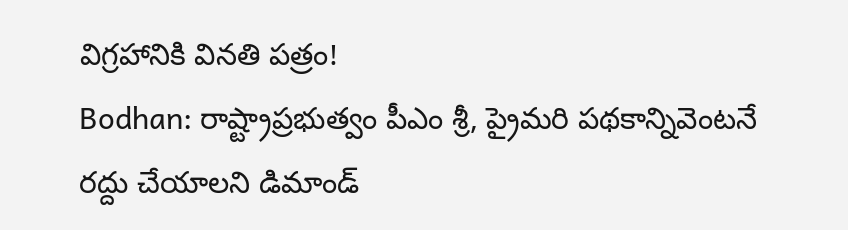విగ్రహానికి వినతి పత్రం!
Bodhan: రాష్ట్రాప్రభుత్వం పీఎం శ్రీ, ప్రైమరి పథకాన్నివెంటనే రద్దు చేయాలని డిమాండ్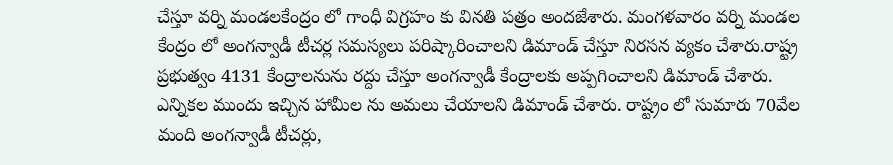చేస్తూ వర్ని మండలకేంద్రం లో గాంధీ విగ్రహం కు వినతి పత్రం అందజేశారు. మంగళవారం వర్ని మండల కేంద్రం లో అంగన్వాడీ టీచర్ల సమస్యలు పరిష్కారించాలని డిమాండ్ చేస్తూ నిరసన వ్యకం చేశారు.రాష్ట్ర ప్రభుత్వం 4131 కేంద్రాలనును రద్దు చేస్తూ అంగన్వాడీ కేంద్రాలకు అప్పగించాలని డిమాండ్ చేశారు.
ఎన్నికల ముందు ఇచ్చిన హామీల ను అమలు చేయాలని డిమాండ్ చేశారు. రాష్ట్రం లో సుమారు 70వేల మంది అంగన్వాడీ టీచర్లు,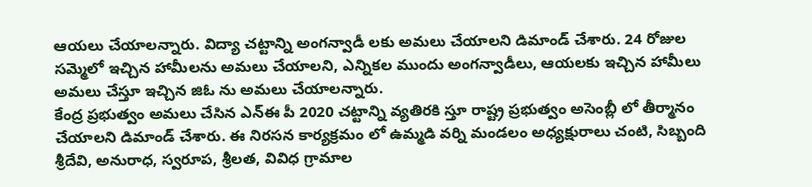ఆయలు చేయాలన్నారు. విద్యా చట్టాన్ని అంగన్వాడీ లకు అమలు చేయాలని డిమాండ్ చేశారు. 24 రోజుల సమ్మెలో ఇచ్చిన హామీలను అమలు చేయాలని, ఎన్నికల ముందు అంగన్వాడీలు, ఆయలకు ఇచ్చిన హామీలు అమలు చేస్తూ ఇచ్చిన జిఓ ను అమలు చేయాలన్నారు.
కేంద్ర ప్రభుత్వం అమలు చేసిన ఎన్ఈ పీ 2020 చట్టాన్ని వ్యతిరకి స్తూ రాష్ట్ర ప్రభుత్వం అసెంబ్లీ లో తీర్మానం చేయాలని డిమాండ్ చేశారు. ఈ నిరసన కార్యక్రమం లో ఉమ్మడి వర్ని మండలం అధ్యక్షురాలు చంటి, సిబ్బంది శ్రీదేవి, అనురాధ, స్వరూప, శ్రీలత, వివిధ గ్రామాల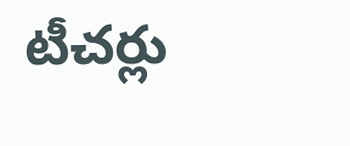టీచర్లు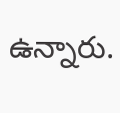ఉన్నారు.